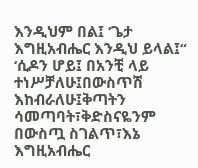እንዲህም በል፤ ‘ጌታ እግዚአብሔር እንዲህ ይላል፤“ ‘ሲዶን ሆይ፤ በአንቺ ላይ ተነሥቻለሁ፤በውስጥሽ እከብራለሁ፤ቅጣትን ሳመጣባት፣ቅድስናዬንም በውስጧ ስገልጥ፣እኔ እግዚአብሔር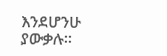እንደሆንሁ ያውቃሉ።